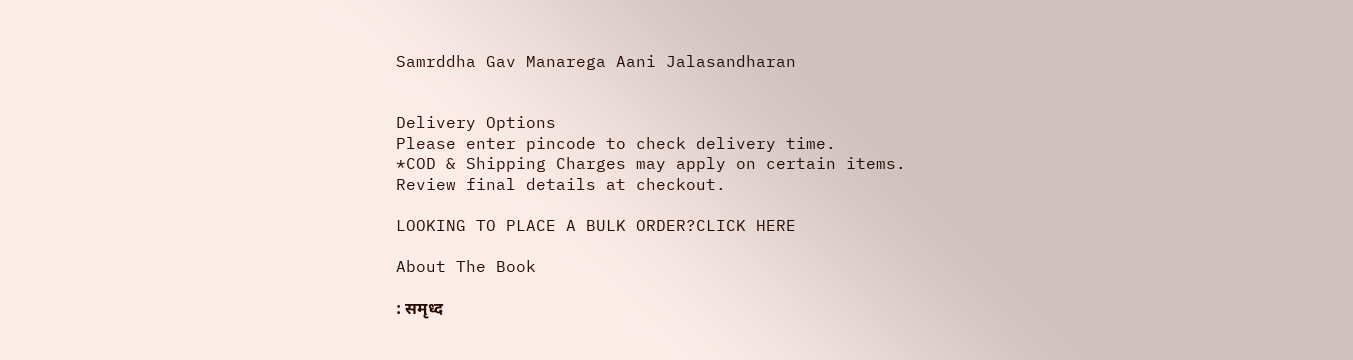Samrddha Gav Manarega Aani Jalasandharan


Delivery Options
Please enter pincode to check delivery time.
*COD & Shipping Charges may apply on certain items.
Review final details at checkout.

LOOKING TO PLACE A BULK ORDER?CLICK HERE

About The Book

: समृध्द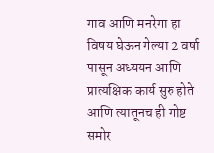गाव आणि मनरेगा हा विषय घेऊन गेल्या 2 वर्षा पासून अध्ययन आणि प्रात्यक्षिक कार्य सुरु होते आणि त्यातूनच ही गोष्ट समोर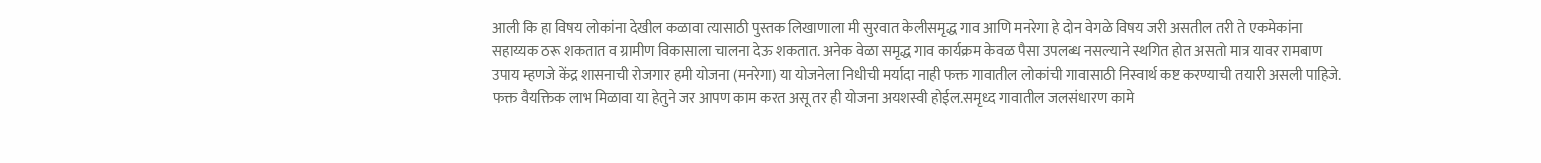आली कि हा विषय लोकांना देखील कळावा त्यासाठी पुस्तक लिखाणाला मी सुरवात केलीसमृद्ध गाव आणि मनरेगा हे दोन वेगळे विषय जरी असतील तरी ते एकमेकांना सहाय्यक ठरू शकतात व ग्रामीण विकासाला चालना देऊ शकतात. अनेक वेळा समृद्ध गाव कार्यक्रम केवळ पैसा उपलब्ध नसल्याने स्थगित होत असतो मात्र यावर रामबाण उपाय म्हणजे केंद्र शासनाची रोजगार हमी योजना (मनरेगा) या योजनेला निधीची मर्यादा नाही फक्त गावातील लोकांची गावासाठी निस्वार्थ कष्ट करण्याची तयारी असली पाहिजे. फक्त वैयक्तिक लाभ मिळावा या हेतुने जर आपण काम करत असू तर ही योजना अयशस्वी होईल.समृध्द गावातील जलसंधारण कामे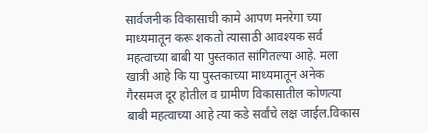सार्वजनीक विकासाची कामे आपण मनरेगा च्या माध्यमातून करू शकतो त्यासाठी आवश्यक सर्व महत्वाच्या बाबी या पुस्तकात सांगितल्या आहे. मला खात्री आहे कि या पुस्तकाच्या माध्यमातून अनेक गैरसमज दूर होतील व ग्रामीण विकासातील कोणत्या बाबी महत्वाच्या आहे त्या कडे सर्वांचे लक्ष जाईल.विकास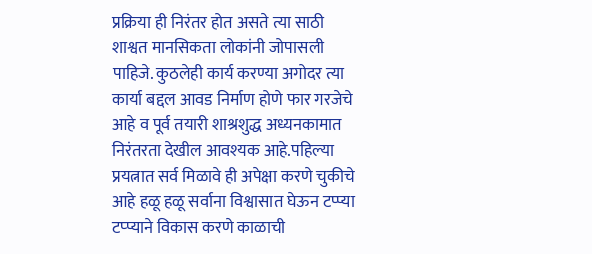प्रक्रिया ही निरंतर होत असते त्या साठी शाश्वत मानसिकता लोकांनी जोपासली पाहिजे. कुठलेही कार्य करण्या अगोदर त्या कार्या बद्दल आवड निर्माण होणे फार गरजेचे आहे व पूर्व तयारी शाश्रशुद्ध अध्यनकामात निरंतरता देखील आवश्यक आहे.पहिल्या प्रयत्नात सर्व मिळावे ही अपेक्षा करणे चुकीचे आहे हळू हळू सर्वाना विश्वासात घेऊन टप्प्या टप्प्याने विकास करणे काळाची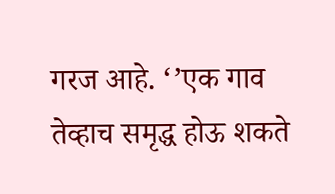गरज आहे. ‘’एक गाव तेव्हाच समृद्ध होऊ शकते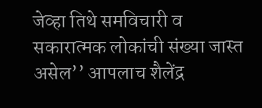जेव्हा तिथे समविचारी व सकारात्मक लोकांची संख्या जास्त असेल’’ आपलाच शैलेंद्र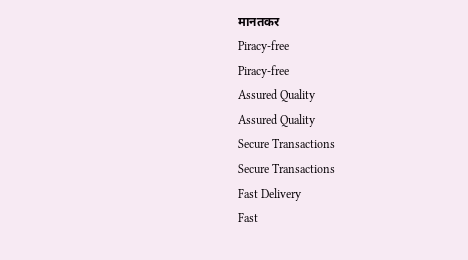मानतकर
Piracy-free
Piracy-free
Assured Quality
Assured Quality
Secure Transactions
Secure Transactions
Fast Delivery
Fast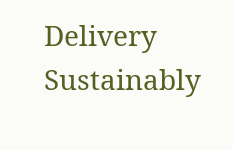Delivery
Sustainably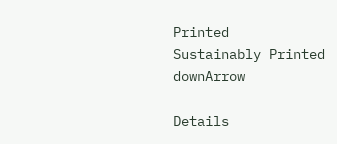Printed
Sustainably Printed
downArrow

Details